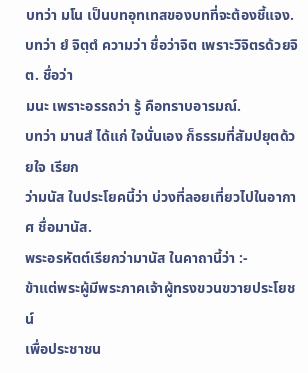บทว่า มโน เป็นบทอุทเทสของบทที่จะต้องชี้แจง.
บทว่า ยํ จิตฺตํ ความว่า ชื่อว่าจิต เพราะวิจิตรด้วยจิต. ชื่อว่า
มนะ เพราะอรรถว่า รู้ คือทราบอารมณ์.
บทว่า มานสํ ได้แก่ ใจนั่นเอง ก็ธรรมที่สัมปยุตด้วยใจ เรียก
ว่ามนัส ในประโยคนี้ว่า บ่วงที่ลอยเที่ยวไปในอากาศ ชื่อมานัส.
พระอรหัตต์เรียกว่ามานัส ในคาถานี้ว่า :-
ข้าแต่พระผู้มีพระภาคเจ้าผู้ทรงขวนขวายประโยชน์
เพื่อประชาชน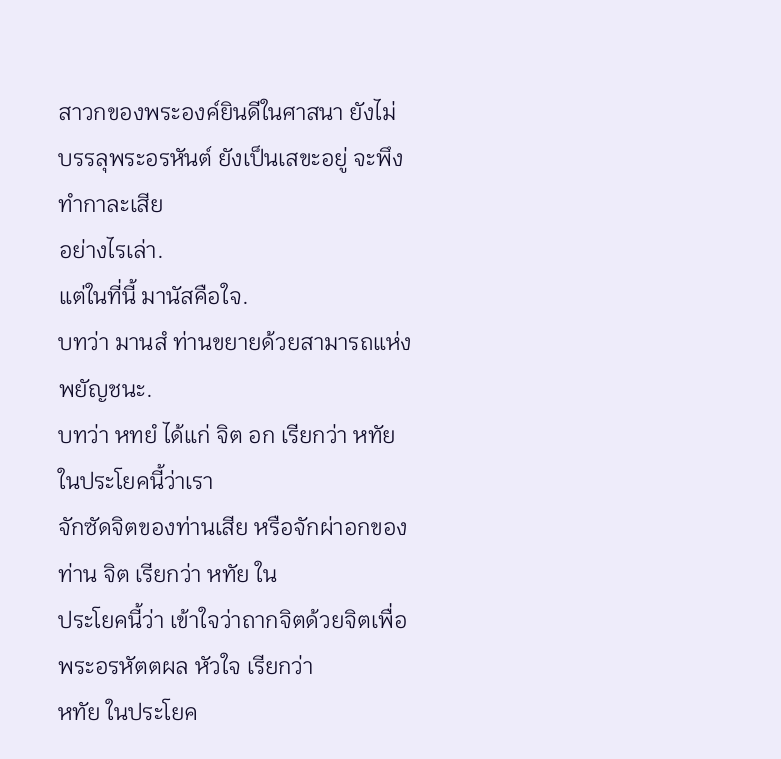สาวกของพระองค์ยินดีในศาสนา ยังไม่
บรรลุพระอรหันต์ ยังเป็นเสขะอยู่ จะพึงทำกาละเสีย
อย่างไรเล่า.
แต่ในที่นี้ มานัสคือใจ.
บทว่า มานสํ ท่านขยายด้วยสามารถแห่งพยัญชนะ.
บทว่า หทยํ ได้แก่ จิต อก เรียกว่า หทัย ในประโยคนี้ว่าเรา
จักซัดจิตของท่านเสีย หรือจักผ่าอกของท่าน จิต เรียกว่า หทัย ใน
ประโยคนี้ว่า เข้าใจว่าถากจิตด้วยจิตเพื่อพระอรหัตตผล หัวใจ เรียกว่า
หทัย ในประโยค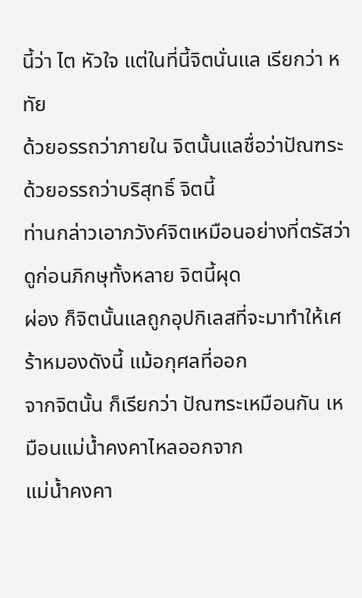นี้ว่า ไต หัวใจ แต่ในที่นี้จิตนั่นแล เรียกว่า หทัย
ด้วยอรรถว่าภายใน จิตนั้นแลชื่อว่าปัณฑระ ด้วยอรรถว่าบริสุทธิ์ จิตนี้
ท่านกล่าวเอาภวังค์จิตเหมือนอย่างที่ตรัสว่า ดูก่อนภิกษุทั้งหลาย จิตนี้ผุด
ผ่อง ก็จิตนั้นแลถูกอุปกิเลสที่จะมาทำให้เศร้าหมองดังนี้ แม้อกุศลที่ออก
จากจิตนั้น ก็เรียกว่า ปัณฑระเหมือนกัน เหมือนแม่น้ำคงคาไหลออกจาก
แม่น้ำคงคา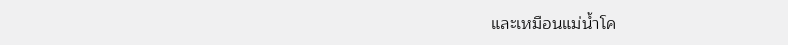และเหมือนแม่น้ำโค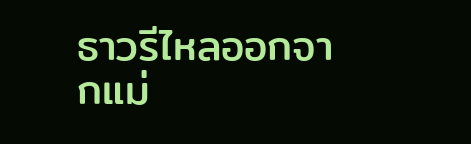ธาวรีไหลออกจากแม่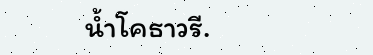น้ำโคธาวรี.